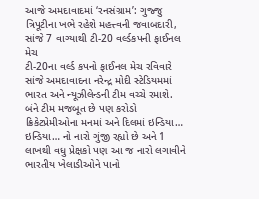આજે અમદાવાદમાં ‘રનસંગ્રામ’: ગુજ્જુ ત્રિપૂટીના ખભે રહેશે મહત્ત્વની જવાબદારી, સાંજે 7 વાગ્યાથી ટી-20 વર્લ્ડકપની ફાઈનલ મેચ
ટી-20ના વર્લ્ડ કપનો ફાઈનલ મેચ રવિવારે સાંજે અમદાવાદના નરેન્દ્ર મોદી સ્ટેડિયમમાં ભારત અને ન્યૂઝીલેન્ડની ટીમ વચ્ચે રમાશે. બંને ટીમ મજબૂત છે પણ કરોડો ક્રિકેટપ્રેમીઓના મનમાં અને દિલમાં ઇન્ડિયા… ઇન્ડિયા… નો નારો ગુંજી રહ્યો છે અને 1 લાખથી વધુ પ્રેક્ષકો પણ આ જ નારો લગાવીને ભારતીય ખેલાડીઓને પાનો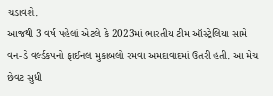ચડાવશે.
આજથી 3 વર્ષ પહેલાં એટલે કે 2023માં ભારતીય ટીમ ઑસ્ટ્રેલિયા સામે વન-ડે વર્લ્ડકપનો ફાઈનલ મુકાબલો રમવા અમદાવાદમાં ઉતરી હતી. આ મેચ છેવટ સુધી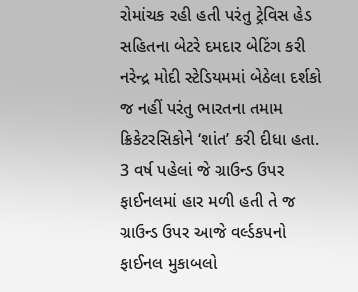રોમાંચક રહી હતી પરંતુ ટ્રેવિસ હેડ સહિતના બેટરે દમદાર બેટિંગ કરી નરેન્દ્ર મોદી સ્ટેડિયમમાં બેઠેલા દર્શકો જ નહીં પરંતુ ભારતના તમામ ક્રિકેટરસિકોને ‘શાંત’ કરી દીધા હતા. 3 વર્ષ પહેલાં જે ગ્રાઉન્ડ ઉપર ફાઈનલમાં હાર મળી હતી તે જ ગ્રાઉન્ડ ઉપર આજે વર્લ્ડકપનો ફાઈનલ મુકાબલો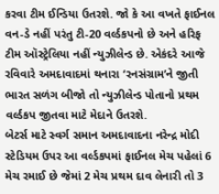કરવા ટીમ ઈન્ડિયા ઉતરશે. જો કે આ વખતે ફાઈનલ વન-ડે નહીં પરંતુ ટી-20 વર્લ્ડકપનો છે અને હરિફ ટીમ ઑસ્ટ્રેલિયા નહીં ન્યુઝીલેન્ડ છે. એકંદરે આજે રવિવારે અમદાવાદમાં થનારા ‘રનસંગ્રામ’ને જીતી ભારત સળંગ બીજો તો ન્યુઝીલેન્ડ પોતાનો પ્રથમ વર્લ્ડકપ જીતવા માટે મેદાને ઉતરશે.
બેટર્સ માટે સ્વર્ગ સમાન અમદાવાદના નરેન્દ્ર મોદી સ્ટેડિયમ ઉપર આ વર્લ્ડકપમાં ફાઈનલ મેચ પહેલાં 6 મેચ રમાઈ છે જેમાં 2 મેચ પ્રથમ દાવ લેનારી તો 3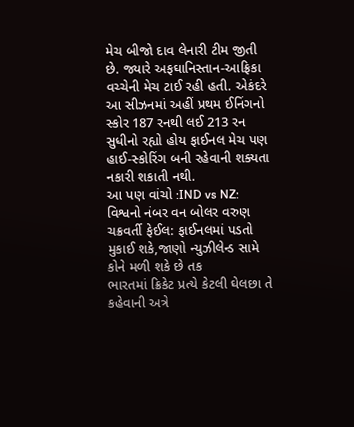મેચ બીજો દાવ લેનારી ટીમ જીતી છે. જ્યારે અફઘાનિસ્તાન-આફ્રિકા વચ્ચેની મેચ ટાઈ રહી હતી. એકંદરે આ સીઝનમાં અહીં પ્રથમ ઈનિંગનો સ્કોર 187 રનથી લઈ 213 રન સુધીનો રહ્યો હોય ફાઈનલ મેચ પણ હાઈ-સ્કોરિંગ બની રહેવાની શક્યતા નકારી શકાતી નથી.
આ પણ વાંચો :IND vs NZ: વિશ્વનો નંબર વન બોલર વરુણ ચક્રવર્તી ફેઈલ: ફાઈનલમાં પડતો મુકાઈ શકે,જાણો ન્યુઝીલેન્ડ સામે કોને મળી શકે છે તક
ભારતમાં ક્રિકેટ પ્રત્યે કેટલી ઘેલછા તે કહેવાની અત્રે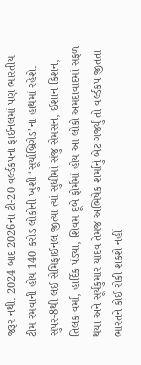જરૂર નથી. 2024 બાદ 2026ના ટી-20 વર્લ્ડકપના ફાઈનલમાં પણ ભારતીય ટીમ રમવાની હોય 140 કરોડ લોકોની ખુશી ‘સૂર્યાબ્રિગેડ’ના હાથમાં રહેશે. સુપર-8થી લઈ સેમિફાઈનલ જીત્યા ત્યાં સુધીમાં સંજુ સેમસન, ઈશાન કિશન, તિલક વર્મા, હાર્દિક પંડ્યા, શિવમ દૂબે ફોર્મમાં હોય આ લોકો અમદાવાદમાં સફળ થયા અને સૂર્યકુમાર યાદવ તેમજ અભિષેક શર્માનું બેટ ગર્જ્યું તો વર્લ્ડકપ જીતતા ભારતને કોઈ રોકી શકશે નહીં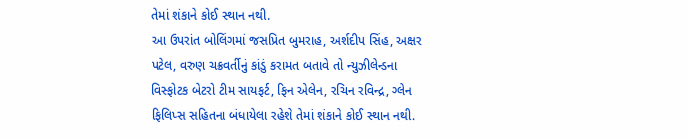તેમાં શંકાને કોઈ સ્થાન નથી.
આ ઉપરાંત બોલિંગમાં જસપ્રિત બુમરાહ, અર્શદીપ સિંહ, અક્ષર પટેલ, વરુણ ચક્રવર્તીનું કાંડું કરામત બતાવે તો ન્યુઝીલેન્ડના વિસ્ફોટક બેટરો ટીમ સાયફર્ટ, ફિન એલેન, રચિન રવિન્દ્ર, ગ્લેન ફિલિપ્સ સહિતના બંધાયેલા રહેશે તેમાં શંકાને કોઈ સ્થાન નથી.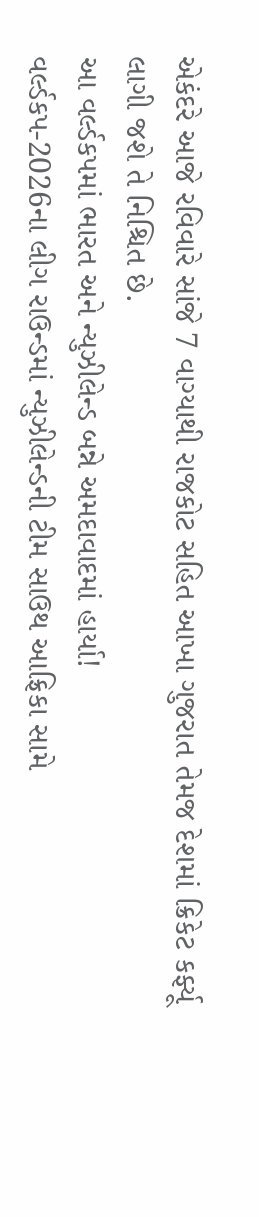એકંદરે આજે રવિવારે સાંજે 7 વાગ્યાથી રાજકોટ સહિત આખા ગુજરાત તેમજ દેશમાં ક્રિકેટ કર્ફ્યૂ લાગી જશે તે નિશ્ચિત છે.
આ વર્લ્ડકપમાં ભારત અને ન્યુઝીલેન્ડ બન્ને અમદાવાદમાં હાર્યા!
વર્લ્ડકપ-2026ના લીગ રાઉન્ડમાં ન્યુઝીલેન્ડની ટીમ સાઉથ આફ્રિકા સામે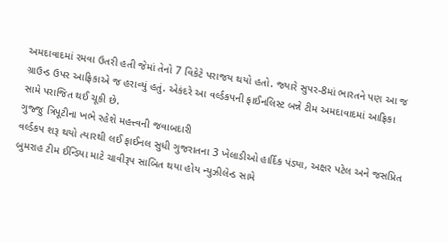અમદાવાદમાં રમવા ઉતરી હતી જેમાં તેનો 7 વિકેટે પરાજય થયો હતો. જ્યારે સુપર-8માં ભારતને પણ આ જ ગ્રાઉન્ડ ઉપર આફ્રિકાએ જ હરાવ્યું હતું. એકંદરે આ વર્લ્ડકપની ફાઈનલિસ્ટ બન્ને ટીમ અમદાવાદમાં આફ્રિકા સામે પરાજિત થઈ ચૂકી છે.
ગુજ્જુ ત્રિપૂટીના ખભે રહેશે મહત્ત્વની જવાબદારી
વર્લ્ડકપ શરૂ થયો ત્યારથી લઈ ફાઈનલ સુધી ગુજરાતના 3 ખેલાડીઓ હાર્દિક પંડ્યા, અક્ષર પટેલ અને જસપ્રિત બુમરાહ ટીમ ઈન્ડિયા માટે ચાવીરૂપ સાબિત થયા હોય ન્યુઝીલેન્ડ સામે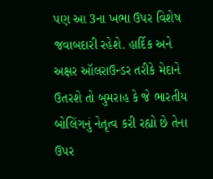પણ આ 3ના ખભા ઉપર વિશેષ જવાબદારી રહેશે. હાર્દિક અને અક્ષર ઑલરાઉન્ડર તરીકે મેદાને ઉતરશે તો બુમરાહ કે જે ભારતીય બોલિંગનું નેતૃત્વ કરી રહ્યો છે તેના ઉપર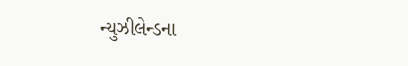ન્યુઝીલેન્ડના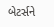બેટર્સને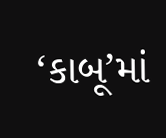‘કાબૂ’માં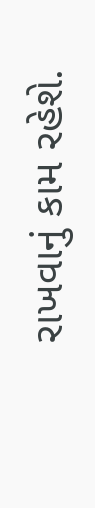રાખવાનું કામ રહેશે.